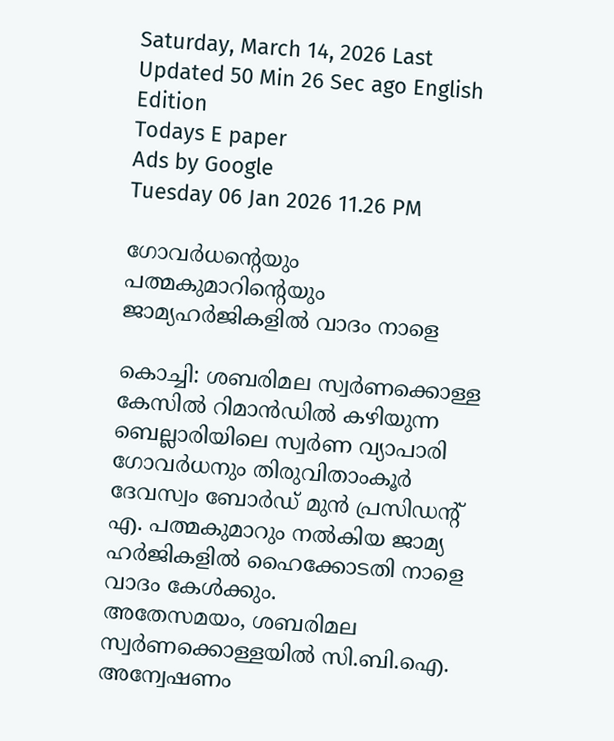Saturday, March 14, 2026 Last Updated 50 Min 26 Sec ago English Edition
Todays E paper
Ads by Google
Tuesday 06 Jan 2026 11.26 PM

ഗോവര്‍ധന്റെയും പത്മകുമാറിന്റെയും ജാമ്യഹര്‍ജികളില്‍ വാദം നാളെ

കൊച്ചി: ശബരിമല സ്വര്‍ണക്കൊള്ള കേസില്‍ റിമാന്‍ഡില്‍ കഴിയുന്ന ബെല്ലാരിയിലെ സ്വര്‍ണ വ്യാപാരി ഗോവര്‍ധനും തിരുവിതാംകൂര്‍ ദേവസ്വം ബോര്‍ഡ്‌ മുന്‍ പ്രസിഡന്റ്‌ എ. പത്മകുമാറും നല്‍കിയ ജാമ്യ ഹര്‍ജികളില്‍ ഹൈക്കോടതി നാളെ വാദം കേള്‍ക്കും.
അതേസമയം, ശബരിമല സ്വര്‍ണക്കൊള്ളയില്‍ സി.ബി.ഐ. അന്വേഷണം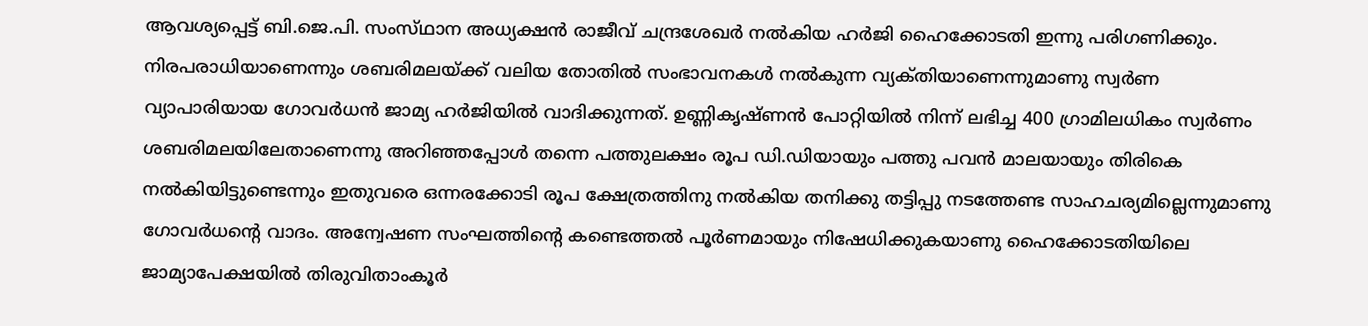ആവശ്യപ്പെട്ട്‌ ബി.ജെ.പി. സംസ്‌ഥാന അധ്യക്ഷന്‍ രാജീവ്‌ ചന്ദ്രശേഖര്‍ നല്‍കിയ ഹര്‍ജി ഹൈക്കോടതി ഇന്നു പരിഗണിക്കും.
നിരപരാധിയാണെന്നും ശബരിമലയ്‌ക്ക് വലിയ തോതില്‍ സംഭാവനകള്‍ നല്‍കുന്ന വ്യക്‌തിയാണെന്നുമാണു സ്വര്‍ണ വ്യാപാരിയായ ഗോവര്‍ധന്‍ ജാമ്യ ഹര്‍ജിയില്‍ വാദിക്കുന്നത്‌. ഉണ്ണികൃഷ്‌ണന്‍ പോറ്റിയില്‍ നിന്ന്‌ ലഭിച്ച 400 ഗ്രാമിലധികം സ്വര്‍ണം ശബരിമലയിലേതാണെന്നു അറിഞ്ഞപ്പോള്‍ തന്നെ പത്തുലക്ഷം രൂപ ഡി.ഡിയായും പത്തു പവന്‍ മാലയായും തിരികെ നല്‍കിയിട്ടുണ്ടെന്നും ഇതുവരെ ഒന്നരക്കോടി രൂപ ക്ഷേത്രത്തിനു നല്‍കിയ തനിക്കു തട്ടിപ്പു നടത്തേണ്ട സാഹചര്യമില്ലെന്നുമാണു ഗോവര്‍ധന്റെ വാദം. അന്വേഷണ സംഘത്തിന്റെ കണ്ടെത്തല്‍ പൂര്‍ണമായും നിഷേധിക്കുകയാണു ഹൈക്കോടതിയിലെ ജാമ്യാപേക്ഷയില്‍ തിരുവിതാംകൂര്‍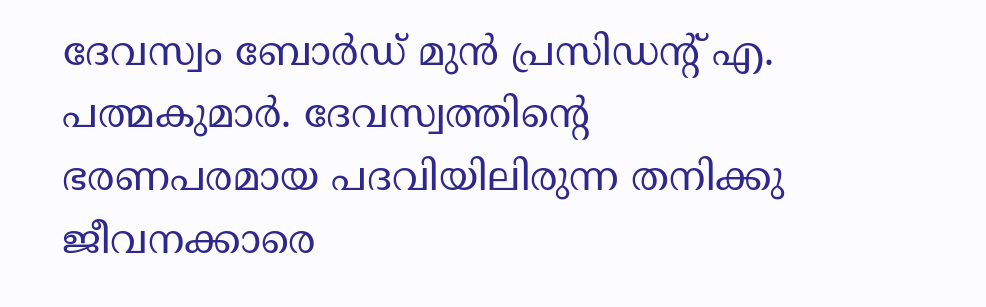ദേവസ്വം ബോര്‍ഡ്‌ മുന്‍ പ്രസിഡന്റ്‌ എ. പത്മകുമാര്‍. ദേവസ്വത്തിന്റെ ഭരണപരമായ പദവിയിലിരുന്ന തനിക്കു ജീവനക്കാരെ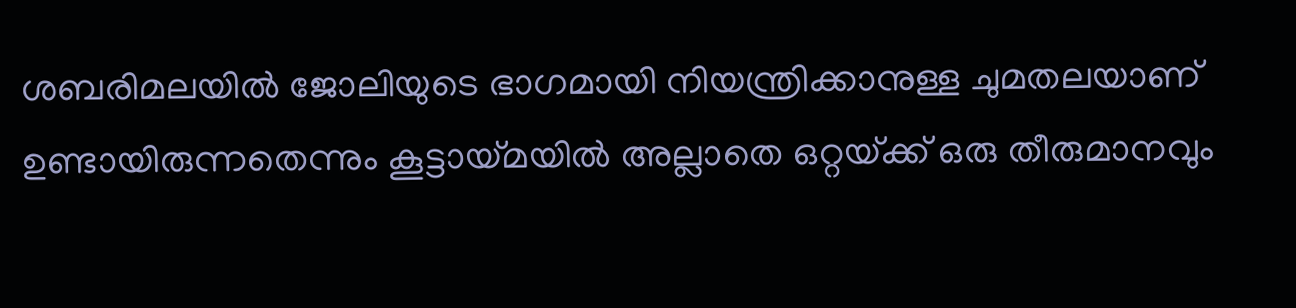ശബരിമലയില്‍ ജോലിയുടെ ഭാഗമായി നിയന്ത്രിക്കാനുള്ള ചുമതലയാണ്‌ ഉണ്ടായിരുന്നതെന്നും കൂട്ടായ്‌മയില്‍ അല്ലാതെ ഒറ്റയ്‌ക്ക് ഒരു തീരുമാനവും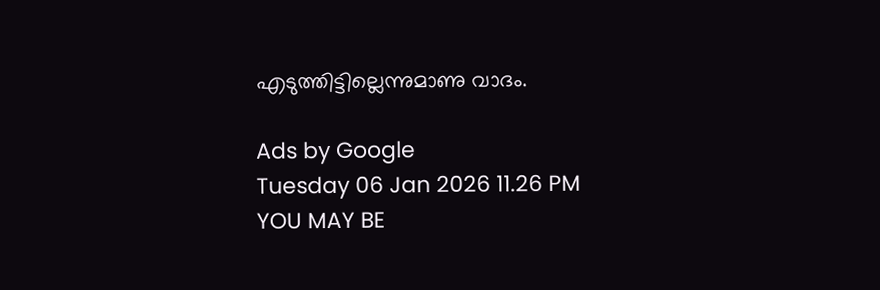എടുത്തിട്ടില്ലെന്നുമാണു വാദം.

Ads by Google
Tuesday 06 Jan 2026 11.26 PM
YOU MAY BE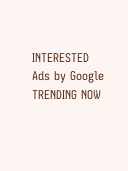INTERESTED
Ads by Google
TRENDING NOW